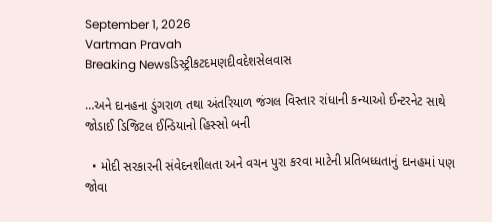September 1, 2026
Vartman Pravah
Breaking Newsડિસ્ટ્રીકટદમણદીવદેશસેલવાસ

…અને દાનહના ડુંગરાળ તથા અંતરિયાળ જંગલ વિસ્‍તાર રાંધાની કન્‍યાઓ ઈન્‍ટરનેટ સાથે જોડાઈ ડિજિટલ ઈન્‍ડિયાનો હિસ્‍સો બની

  • મોદી સરકારની સંવેદનશીલતા અને વચન પુરા કરવા માટેની પ્રતિબધ્‍ધતાનું દાનહમાં પણ જોવા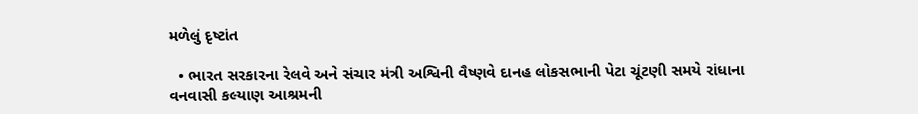મળેલું દૃષ્‍ટાંત

  • ભારત સરકારના રેલવે અને સંચાર મંત્રી અશ્વિની વૈષ્‍ણવે દાનહ લોકસભાની પેટા ચૂંટણી સમયે રાંધાના વનવાસી કલ્‍યાણ આશ્રમની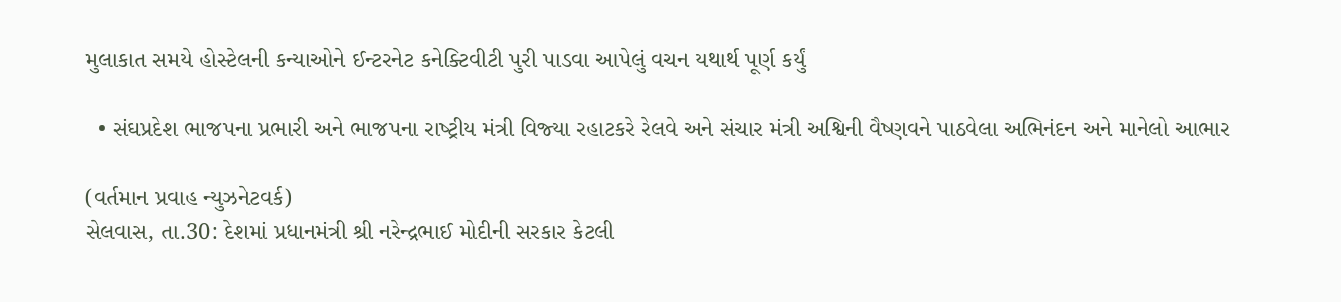મુલાકાત સમયે હોસ્‍ટેલની કન્‍યાઓને ઈન્‍ટરનેટ કનેક્‍ટિવીટી પુરી પાડવા આપેલું વચન યથાર્થ પૂર્ણ કર્યું

  • સંઘપ્રદેશ ભાજપના પ્રભારી અને ભાજપના રાષ્‍ટ્રીય મંત્રી વિજ્‍યા રહાટકરે રેલવે અને સંચાર મંત્રી અશ્વિની વૈષ્‍ણવને પાઠવેલા અભિનંદન અને માનેલો આભાર

(વર્તમાન પ્રવાહ ન્‍યુઝનેટવર્ક)
સેલવાસ, તા.30: દેશમાં પ્રધાનમંત્રી શ્રી નરેન્‍દ્રભાઈ મોદીની સરકાર કેટલી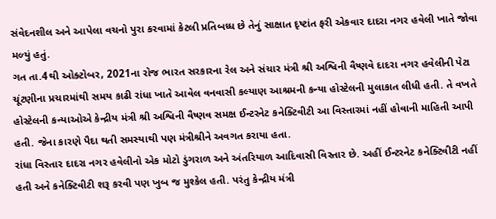સંવેદનશીલ અને આપેલા વચનો પુરા કરવામાં કેટલી પ્રતિબધ્‍ધ છે તેનું સાક્ષાત દૃષ્‍ટાંત ફરી એકવાર દાદરા નગર હવેલી ખાતે જોવા મળ્‍યું હતું.
ગત તા.4થી ઓક્‍ટોબર, 2021ના રોજ ભારત સરકારના રેલ અને સંચાર મંત્રી શ્રી અશ્વિની વૈષ્‍ણવે દાદરા નગર હવેલીની પેટા ચૂંટણીના પ્રચારમાંથી સમય કાઢી રાંધા ખાતે આવેલ વનવાસી કલ્‍યાણ આશ્રમની કન્‍યા હોસ્‍ટેલની મુલાકાત લીધી હતી. તે વખતે હોસ્‍ટેલની કન્‍યાઓએ કેન્‍દ્રીય મંત્રી શ્રી અશ્વિની વૈષ્‍ણવ સમક્ષ ઈન્‍ટરનેટ કનેક્‍ટિવીટી આ વિસ્‍તારમાં નહીં હોવાની માહિતી આપી હતી. જેના કારણે પૈદા થતી સમસ્‍યાથી પણ મંત્રીશ્રીને અવગત કરાયા હતા.
રાંધા વિસ્‍તાર દાદરા નગર હવેલીનો એક મોટો ડુંગરાળ અને અંતરિયાળ આદિવાસી વિસ્‍તાર છે. અહીં ઈન્‍ટરનેટ કનેક્‍ટિવીટી નહીં હતી અને કનેક્‍ટિવીટી શરૂ કરવી પણ ખુબ જ મુશ્‍કેલ હતી. પરંતુ કેન્‍દ્રીય મંત્રી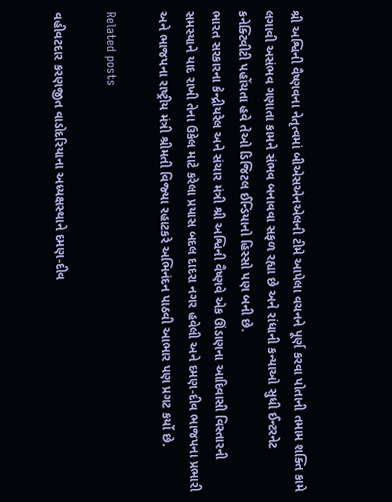શ્રી અશ્વિની વૈષ્‍ણવના નેતૃત્‍વમાં બીએસએનએલની ટીમે આપેલા વચનને પૂર્ણ કરવા પોતાની તમામ શક્‍તિ કામે લગાવી અસંભવ ગણાતા કામને સંભવ બનાવવા સફળ રહ્યા છે અને રાંધાની કન્‍યાઓ સુધી ઈન્‍ટરનેટ કનેક્‍ટિવીટી પહોંચતા હવે તેઓ ડિજિટલ ઈન્‍ડિયાનો હિસ્‍સો પણ બની છે.
ભારત સરકારના કેન્‍દ્રીયરેલ અને સંચાર મંત્રી શ્રી અશ્વિની વૈષ્‍ણવે એક ઊંડાણના આદિવાસી વિસ્‍તારની સમસ્‍યાને યાદ રાખી તેના ઉકેલ માટે કરેલા પ્રયાસ બદલ દાદરા નગર હવેલી અને દમણ-દીવ ભાજપના પ્રભારી અને ભાજપના રાષ્‍ટ્રીય મંત્રી શ્રીમતી વિજ્‍યા રહાટકરે અભિનંદન પાઠવી આભાર પણ પ્રગટ કર્યો છે.

Related posts

વહીવટદાર કરણજીત વાડોદરિયાના અધ્‍યક્ષસ્‍થાને દમણ-દીવ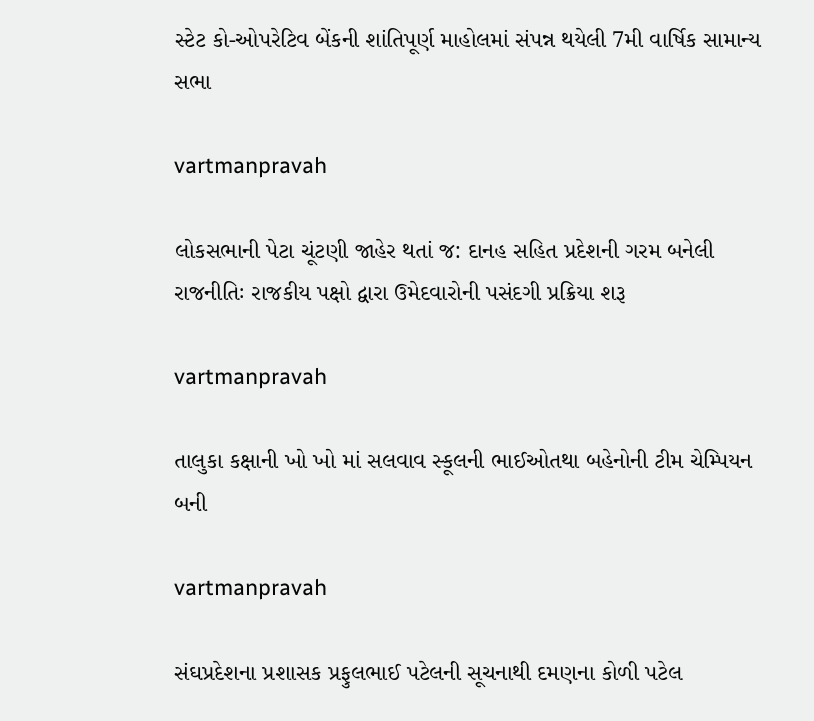સ્‍ટેટ કો-ઓપરેટિવ બેંકની શાંતિપૂર્ણ માહોલમાં સંપન્ન થયેલી 7મી વાર્ષિક સામાન્‍ય સભા

vartmanpravah

લોકસભાની પેટા ચૂંટણી જાહેર થતાં જ: દાનહ સહિત પ્રદેશની ગરમ બનેલી રાજનીતિઃ રાજકીય પક્ષો દ્વારા ઉમેદવારોની પસંદગી પ્રક્રિયા શરૂ

vartmanpravah

તાલુકા કક્ષાની ખો ખો માં સલવાવ સ્‍કૂલની ભાઈઓતથા બહેનોની ટીમ ચેમ્‍પિયન બની

vartmanpravah

સંઘપ્રદેશના પ્રશાસક પ્રફુલભાઈ પટેલની સૂચનાથી દમણના કોળી પટેલ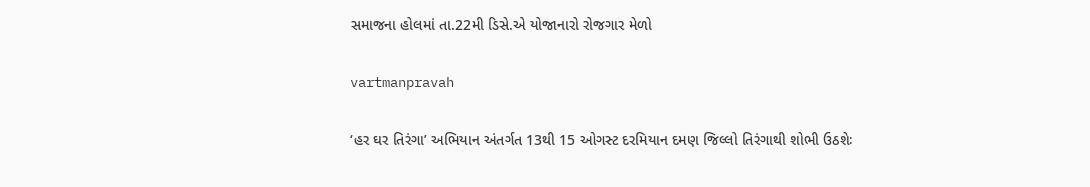સમાજના હોલમાં તા.22મી ડિસે.એ યોજાનારો રોજગાર મેળો

vartmanpravah

‘હર ઘર તિરંગા’ અભિયાન અંતર્ગત 13થી 15 ઓગસ્‍ટ દરમિયાન દમણ જિલ્લો તિરંગાથી શોભી ઉઠશેઃ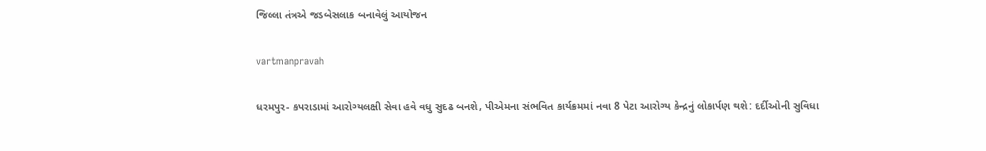જિલ્લા તંત્રએ જડબેસલાક બનાવેલું આયોજન

vartmanpravah

ધરમપુર- કપરાડામાં આરોગ્‍યલક્ષી સેવા હવે વધુ સુદઢ બનશે, પીએમના સંભવિત કાર્યક્રમમાં નવા 8 પેટા આરોગ્‍ય કેન્‍દ્રનું લોકાર્પણ થશે: દર્દીઓની સુવિધા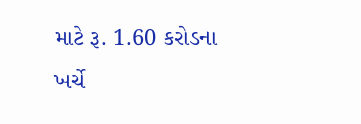માટે રૂ. 1.60 કરોડના ખર્ચે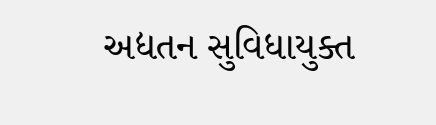અદ્યતન સુવિધાયુક્‍ત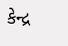કેન્‍દ્ર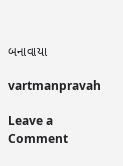બનાવાયા

vartmanpravah

Leave a Comment